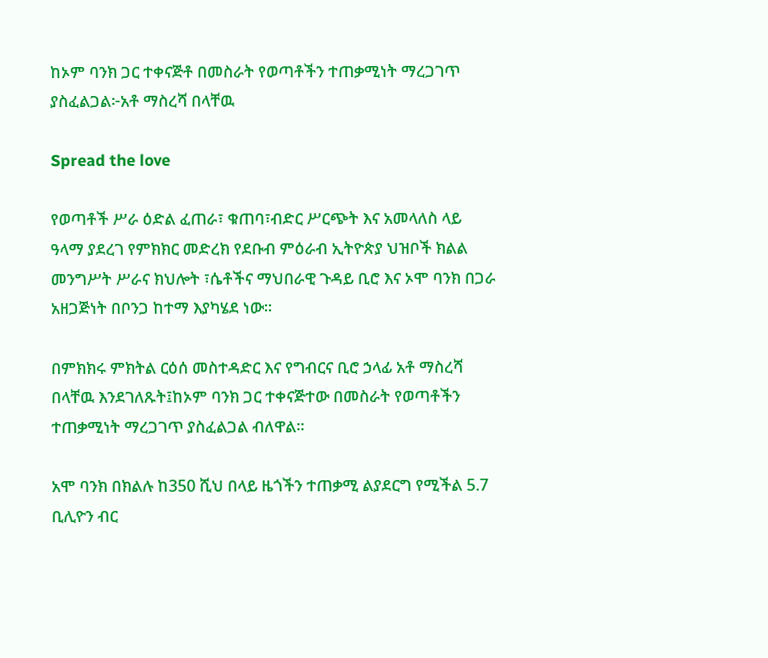ከኦም ባንክ ጋር ተቀናጅቶ በመስራት የወጣቶችን ተጠቃሚነት ማረጋገጥ ያስፈልጋል፦አቶ ማስረሻ በላቸዉ

Spread the love

የወጣቶች ሥራ ዕድል ፈጠራ፣ ቁጠባ፣ብድር ሥርጭት እና አመላለስ ላይ ዓላማ ያደረገ የምክክር መድረክ የደቡብ ምዕራብ ኢትዮጵያ ህዝቦች ክልል መንግሥት ሥራና ክህሎት ፣ሴቶችና ማህበራዊ ጉዳይ ቢሮ እና ኦሞ ባንክ በጋራ አዘጋጅነት በቦንጋ ከተማ እያካሄደ ነው።

በምክክሩ ምክትል ርዕሰ መስተዳድር እና የግብርና ቢሮ ኃላፊ አቶ ማስረሻ በላቸዉ እንደገለጹት፤ከኦም ባንክ ጋር ተቀናጅተው በመስራት የወጣቶችን ተጠቃሚነት ማረጋገጥ ያስፈልጋል ብለዋል።

አሞ ባንክ በክልሉ ከ350 ሺህ በላይ ዜጎችን ተጠቃሚ ልያደርግ የሚችል 5.7 ቢሊዮን ብር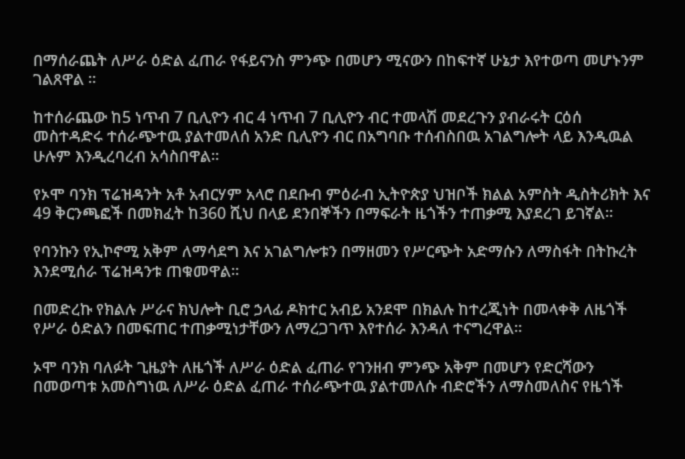በማሰራጨት ለሥራ ዕድል ፈጠራ የፋይናንስ ምንጭ በመሆን ሚናውን በከፍተኛ ሁኔታ እየተወጣ መሆኑንም ገልጸዋል ።

ከተሰራጨው ከ5 ነጥብ 7 ቢሊዮን ብር 4 ነጥብ 7 ቢሊዮን ብር ተመላሽ መደረጉን ያብራሩት ርዕሰ መስተዳድሩ ተሰራጭተዉ ያልተመለሰ አንድ ቢሊዮን ብር በአግባቡ ተሰብስበዉ አገልግሎት ላይ እንዲዉል ሁሉም እንዲረባረብ አሳስበዋል።

የኦሞ ባንክ ፕሬዝዳንት አቶ አብርሃም አላሮ በደቡብ ምዕራብ ኢትዮጵያ ህዝቦች ክልል አምስት ዲስትሪክት እና 49 ቅርንጫፎች በመክፈት ከ360 ሺህ በላይ ደንበኞችን በማፍራት ዜጎችን ተጠቃሚ እያደረገ ይገኛል።

የባንኩን የኢኮኖሚ አቅም ለማሳደግ እና አገልግሎቱን በማዘመን የሥርጭት አድማሱን ለማስፋት በትኩረት እንደሚሰራ ፕሬዝዳንቱ ጠቁመዋል።

በመድረኩ የክልሉ ሥራና ክህሎት ቢሮ ኃላፊ ዶክተር አብይ አንደሞ በክልሉ ከተረጂነት በመላቀቅ ለዜጎች የሥራ ዕድልን በመፍጠር ተጠቃሚነታቸውን ለማረጋገጥ እየተሰራ እንዳለ ተናግረዋል።

ኦሞ ባንክ ባለፉት ጊዜያት ለዜጎች ለሥራ ዕድል ፈጠራ የገንዘብ ምንጭ አቅም በመሆን የድርሻውን በመወጣቱ አመስግነዉ ለሥራ ዕድል ፈጠራ ተሰራጭተዉ ያልተመለሱ ብድሮችን ለማስመለስና የዜጎች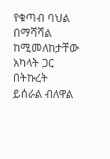የቁጣብ ባህል በማሻሻል ከሚመለከታቸው አካላት ጋር በትኩረት ይሰራል ብለዋል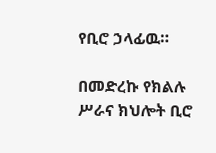የቢሮ ኃላፊዉ።

በመድረኩ የክልሉ ሥራና ክህሎት ቢሮ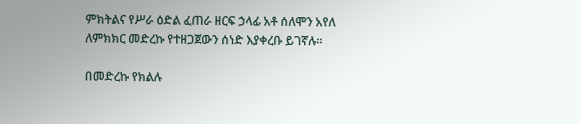ምክትልና የሥራ ዕድል ፈጠራ ዘርፍ ኃላፊ አቶ ሰለሞን አየለ ለምክክር መድረኩ የተዘጋጀውን ሰነድ እያቀረቡ ይገኛሉ።

በመድረኩ የክልሉ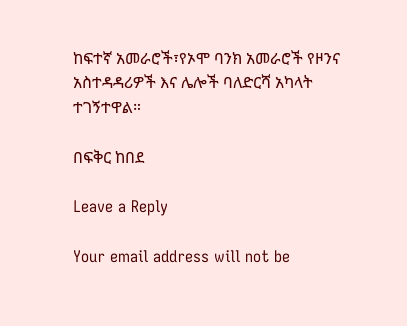ከፍተኛ አመራሮች፣የኦሞ ባንክ አመራሮች የዞንና አስተዳዳሪዎች እና ሌሎች ባለድርሻ አካላት ተገኝተዋል።

በፍቅር ከበደ

Leave a Reply

Your email address will not be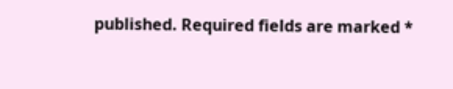published. Required fields are marked *